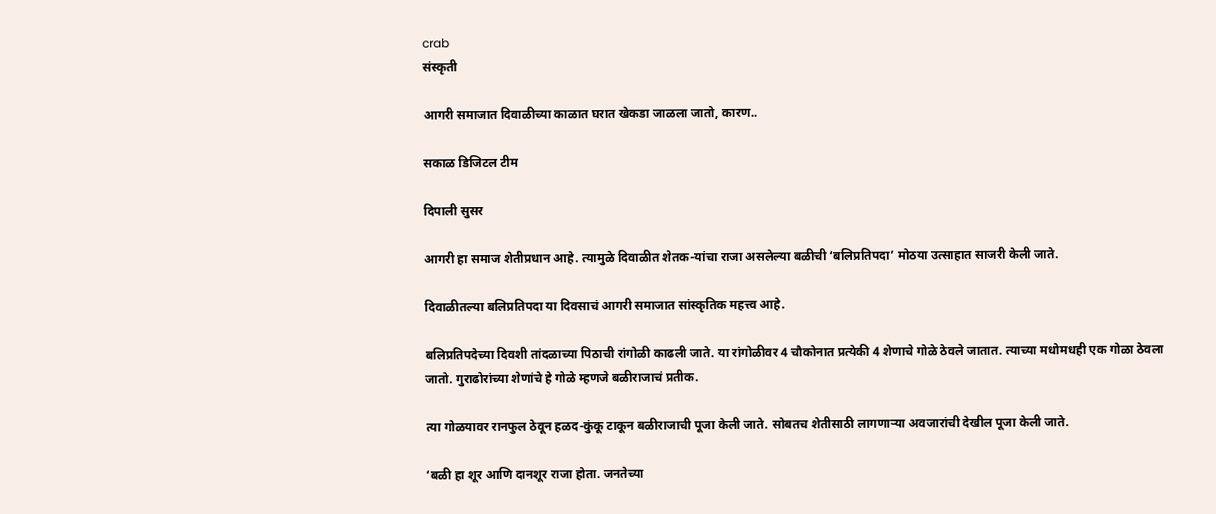crab
संस्कृती

आगरी समाजात दिवाळीच्या काळात घरात खेकडा जाळला जातो, कारण..

सकाळ डिजिटल टीम

दिपाली सुसर

आगरी हा समाज शेतीप्रधान आहे. त्यामुळे दिवाळीत शेतक-यांचा राजा असलेल्या बळीची ‘बलिप्रतिपदा’ मोठया उत्साहात साजरी केली जाते.

दिवाळीतल्या बलिप्रतिपदा या दिवसाचं आगरी समाजात सांस्कृतिक महत्त्व आहे.

बलिप्रतिपदेच्या दिवशी तांदळाच्या पिठाची रांगोळी काढली जाते. या रांगोळीवर 4 चौकोनात प्रत्येकी 4 शेणाचे गोळे ठेवले जातात. त्याच्या मधोमधही एक गोळा ठेवला जातो. गुराढोरांच्या शेणांचे हे गोळे म्हणजे बळीराजाचं प्रतीक.

त्या गोळयावर रानफुल ठेवून हळद-कुंकू टाकून बळीराजाची पूजा केली जाते. सोबतच शेतीसाठी लागणाऱ्या अवजारांची देखील पूजा केली जाते.

‘बळी हा शूर आणि दानशूर राजा होता. जनतेच्या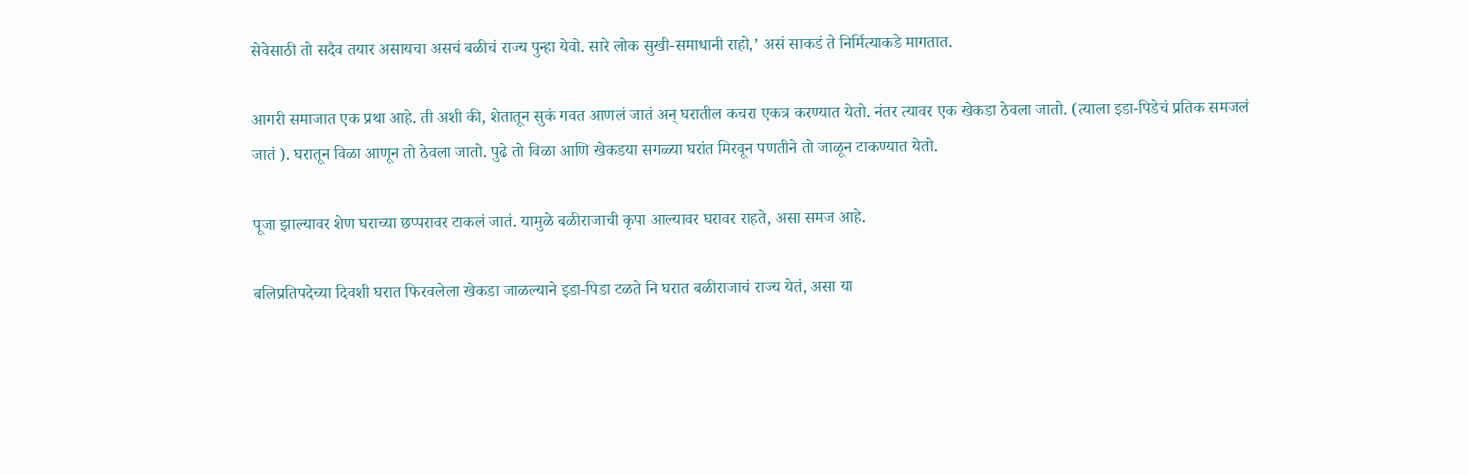सेवेसाठी तो सदैव तयार असायचा असचं बळीचं राज्य पुन्हा येवो. सारे लोक सुखी-समाधानी राहो,’ असं साकडं ते निर्मित्याकडे मागतात.

आगरी समाजात एक प्रथा आहे. ती अशी की, शेतातून सुकं गवत आणलं जातं अन् घरातील कचरा एकत्र करण्यात येतो. नंतर त्यावर एक खेकडा ठेवला जातो. (त्याला इडा-पिडेचं प्रतिक समजलं जातं ). घरातून विळा आणून तो ठेवला जातो. पुढे तो विळा आणि खेकडया सगळ्या घरांत मिरवून पणतीने तो जाळून टाकण्यात येतो.

पूजा झाल्यावर शेण घराच्या छप्परावर टाकलं जातं. यामुळे बळीराजाची कृपा आल्यावर घरावर राहते, असा समज आहे.

बलिप्रतिपदेच्या दिवशी घरात फिरवलेला खेकडा जाळल्याने इडा-पिडा टळते नि घरात बळीराजाचं राज्य येतं, असा या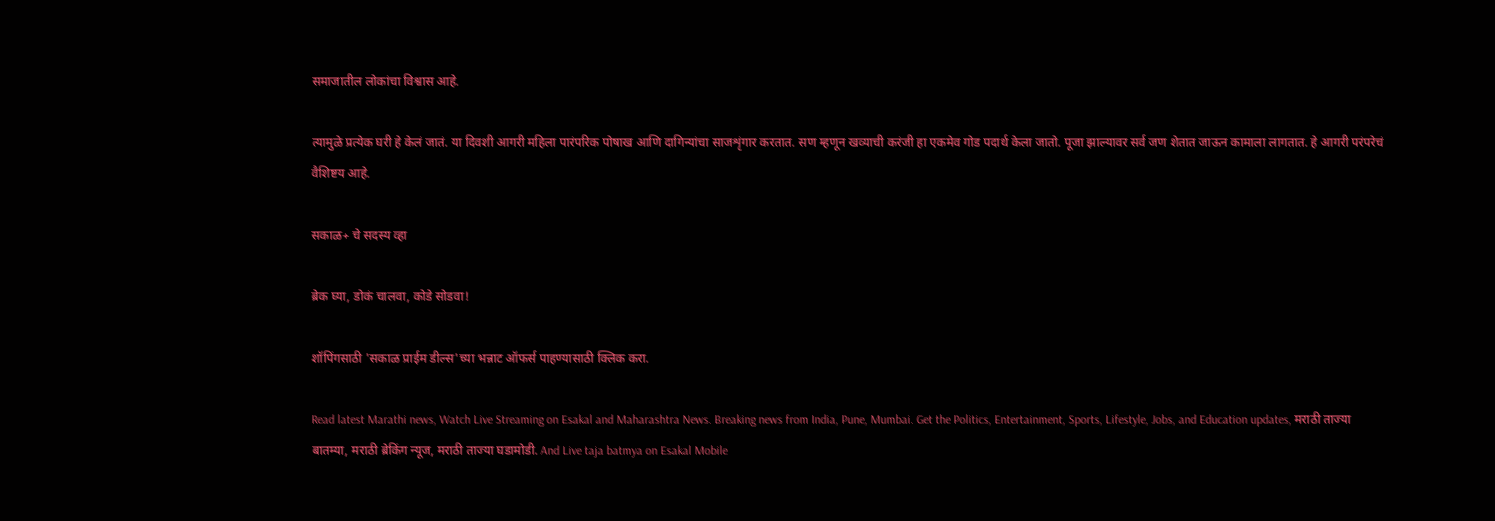समाजातील लोकांचा विश्वास आहे.

त्यामुळे प्रत्येक घरी हे केलं जातं. या दिवशी आगरी महिला पारंपरिक पोषाख आणि दागिन्यांचा साजशृंगार करतात. सण म्हणून खव्याची करंजी हा एकमेव गोड पदार्थ केला जातो. पूजा झाल्यावर सर्व जण शेतात जाऊन कामाला लागतात. हे आगरी परंपरेचं वैशिष्टय आहे.

सकाळ+ चे सदस्य व्हा

ब्रेक घ्या, डोकं चालवा, कोडे सोडवा!

शॉपिंगसाठी 'सकाळ प्राईम डील्स'च्या भन्नाट ऑफर्स पाहण्यासाठी क्लिक करा.

Read latest Marathi news, Watch Live Streaming on Esakal and Maharashtra News. Breaking news from India, Pune, Mumbai. Get the Politics, Entertainment, Sports, Lifestyle, Jobs, and Education updates, मराठी ताज्या बातम्या, मराठी ब्रेकिंग न्यूज, मराठी ताज्या घडामोडी. And Live taja batmya on Esakal Mobile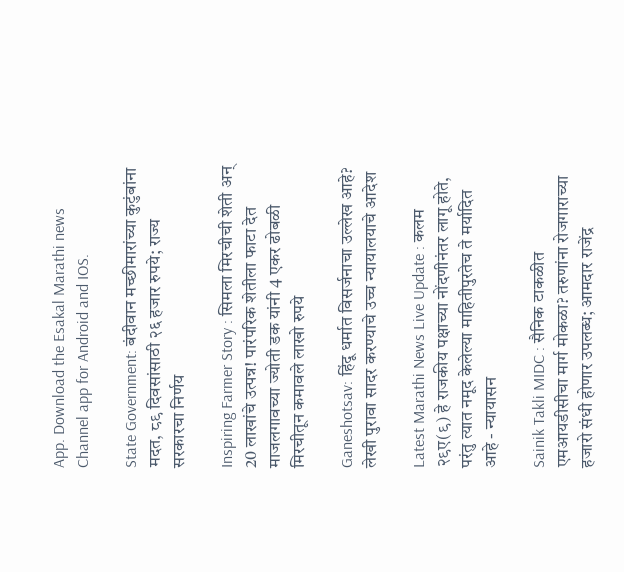App. Download the Esakal Marathi news Channel app for Android and IOS.

State Government: बंदीवान मच्छीमारांच्या कुटुंबांना मदत, ८९ दिवसांसाठी २६ हजार रुपये; राज्य सरकारचा निर्णय

Inspiring Farmer Story : सिमला मिरचीची शेती अन् 20 लाखांचे उत्पन्न! पारंपरिक शेतीला फाटा देत माजलगावच्या ज्योती डक यांनी 4 एकर ढोबळी मिरचीतून कमावले लाखो रुपये

Ganeshotsav: हिंदू धर्मात विसर्जनाचा उल्लेख आहे? लेखी पुरावा सादर करण्याचे उच्च न्यायालयाचे आदेश

Latest Marathi News Live Update : कलम २९ए(९) हे राजकीय पक्षाच्या नोंदणीनंतर लागू होते, परंतु त्यात नमूद केलेल्या माहितीपुरतेच ते मर्यादित आहे - न्यायासन

Sainik Takli MIDC : सैनिक टाकळीत एमआयडीसीचा मार्ग मोकळा? तरुणांना रोजगाराच्या हजारो संधी होणार उपलब्ध; आमदार राजेंद्र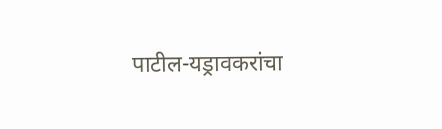पाटील-यड्रावकरांचा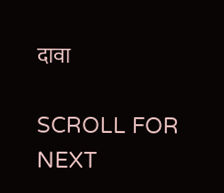दावा

SCROLL FOR NEXT